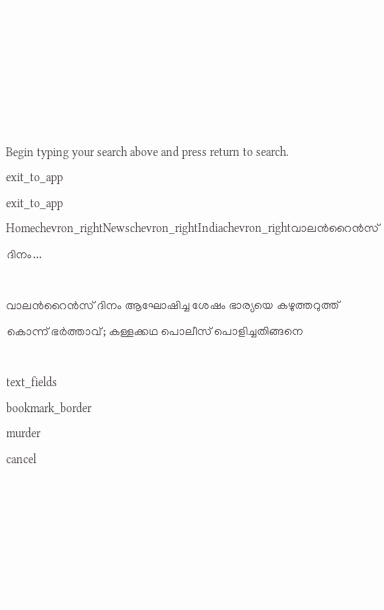Begin typing your search above and press return to search.
exit_to_app
exit_to_app
Homechevron_rightNewschevron_rightIndiachevron_rightവാലന്‍റൈൻസ് ദിനം...

വാലന്‍റൈൻസ് ദിനം ആഘോഷിച്ച ശേഷം ഭാര്യയെ കഴുത്തറുത്ത് കൊന്ന് ഭർത്താവ്; കള്ളക്കഥ പൊലീസ് പൊളിച്ചതിങ്ങനെ

text_fields
bookmark_border
murder
cancel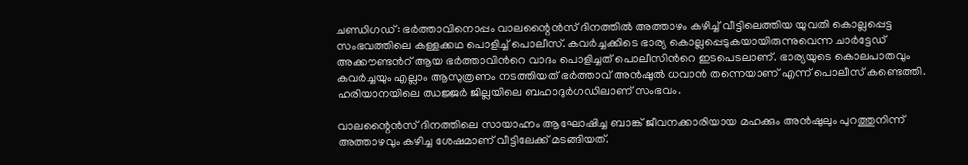ചണ്ഡിഗഡ്: ഭർത്താവിനൊപ്പം വാലന്റൈൻസ് ദിനത്തിൽ അത്താഴം കഴിച്ച് വീട്ടിലെത്തിയ യുവതി കൊല്ലപ്പെട്ട സംഭവത്തിലെ കള്ളക്കഥ പൊളിച്ച് പൊലീസ്. കവർച്ചക്കിടെ ഭാര്യ കൊല്ലപ്പെടുകയായിരുന്നുവെന്ന ചാർട്ടേഡ് അക്കൗണ്ടന്‍റ് ആയ ഭർത്താവിന്‍റെ വാദം പൊളിച്ചത് പൊലീസിന്‍റെ ഇടപെടലാണ്. ഭാര്യയുടെ കൊലപാതവും കവർച്ചയും എല്ലാം ആസുത്രണം നടത്തിയത് ഭർത്താവ് അൻഷുൽ ധവാൻ തന്നെയാണ് എന്ന് പൊലീസ് കണ്ടെത്തി. ഹരിയാനയിലെ ഝജ്ജർ ജില്ലയിലെ ബഹാദുർഗഡിലാണ് സംഭവം.

വാലന്റൈൻസ് ദിനത്തിലെ സായാഹ്നം ആഘോഷിച്ച ബാങ്ക് ജീവനക്കാരിയായ മഹക്കും അൻഷുലും പുറത്തുനിന്ന് അത്താഴവും കഴിച്ച ശേഷമാണ് വീട്ടിലേക്ക് മടങ്ങിയത്.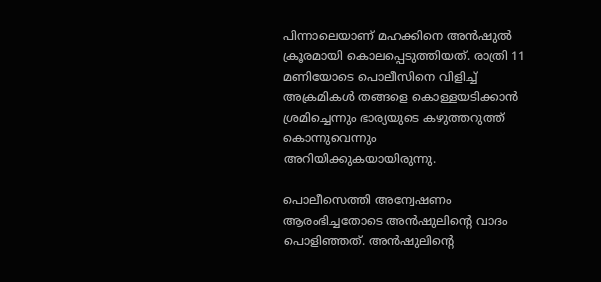പിന്നാലെയാണ് മഹക്കിനെ അൻഷുൽ ക്രൂരമായി കൊലപ്പെടുത്തിയത്. രാത്രി 11 മണിയോടെ പൊലീസിനെ വിളിച്ച് അക്രമികൾ തങ്ങളെ കൊള്ളയടിക്കാൻ ശ്രമിച്ചെന്നും ഭാര്യയുടെ കഴുത്തറുത്ത് കൊന്നുവെന്നും അറിയിക്കുകയായിരുന്നു.

പൊലീസെത്തി അന്വേഷണം ആരംഭിച്ചതോടെ അൻഷുലിന്റെ വാദം പൊളിഞ്ഞത്. അൻഷുലിന്‍റെ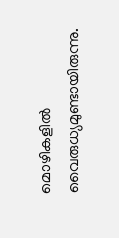മൊഴികളിൽ വൈരുധ്യമുണ്ടായിരുന്നു.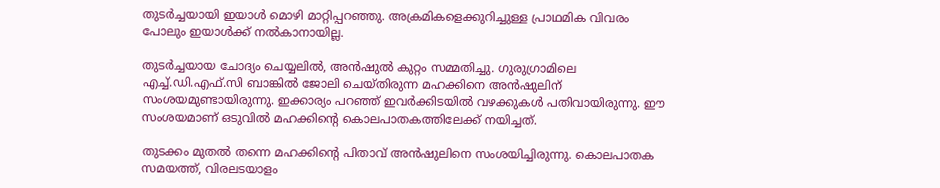തുടർച്ചയായി ഇയാൾ മൊഴി മാറ്റിപ്പറഞ്ഞു. അക്രമികളെക്കുറിച്ചുള്ള പ്രാഥമിക വിവരം പോലും ഇയാൾക്ക് നൽകാനായില്ല.

തുടർച്ചയായ ചോദ്യം ചെയ്യലിൽ, അൻഷുൽ കുറ്റം സമ്മതിച്ചു. ഗുരുഗ്രാമിലെ എച്ച്.ഡി.എഫ്.സി ബാങ്കിൽ ജോലി ചെയ്തിരുന്ന മഹക്കിനെ അൻഷുലിന് സംശയമുണ്ടായിരുന്നു. ഇക്കാര്യം പറഞ്ഞ് ഇവർക്കിടയിൽ വഴക്കുകൾ പതിവായിരുന്നു. ഈ സംശയമാണ് ഒടുവിൽ മഹക്കിന്റെ കൊലപാതകത്തിലേക്ക് നയിച്ചത്.

തുടക്കം മുതൽ തന്നെ മഹക്കിന്‍റെ പിതാവ് അൻഷുലിനെ സംശയിച്ചിരുന്നു. കൊലപാതക സമയത്ത്, വിരലടയാളം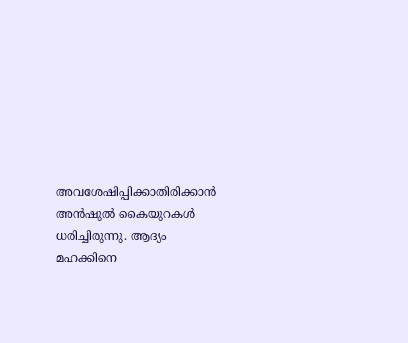അവശേഷിപ്പിക്കാതിരിക്കാൻ അൻഷുൽ കൈയുറകൾ ധരിച്ചിരുന്നു. ആദ്യം മഹക്കിനെ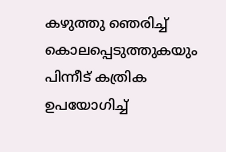കഴുത്തു ഞെരിച്ച് കൊലപ്പെടുത്തുകയും പിന്നീട് കത്രിക ഉപയോഗിച്ച്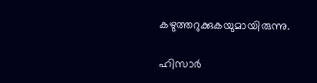കഴുത്തറുക്കുകയുമായിരുന്നു.

ഹിസാർ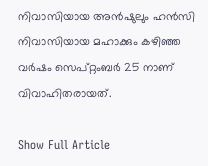നിവാസിയായ അൻഷുലും ഹൻസി നിവാസിയായ മഹാക്കും കഴിഞ്ഞ വർഷം സെപ്റ്റംബർ 25 നാണ് വിവാഹിതരായത്.

Show Full Article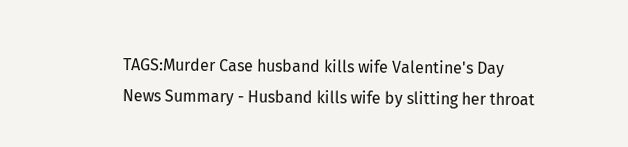TAGS:Murder Case husband kills wife Valentine's Day
News Summary - Husband kills wife by slitting her throat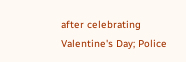after celebrating Valentine's Day; Police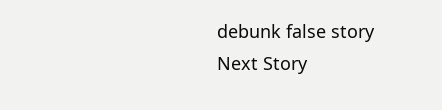debunk false story
Next Story